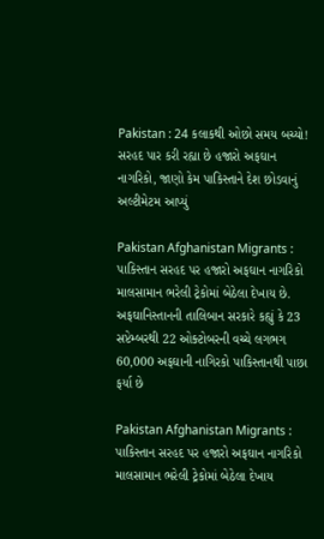Pakistan : 24 કલાકથી ઓછો સમય બચ્યો! સરહદ પાર કરી રહ્યા છે હજારો અફઘાન નાગરિકો, જાણો કેમ પાકિસ્તાને દેશ છોડવાનું અલ્ટીમેટમ આપ્યું

Pakistan Afghanistan Migrants : પાકિસ્તાન સરહદ પર હજારો અફઘાન નાગરિકો માલસામાન ભરેલી ટ્રેકોમાં બેઠેલા દેખાય છે. અફઘાનિસ્તાનની તાલિબાન સરકારે કહ્યું કે 23 સપ્ટેમ્બરથી 22 ઓક્ટોબરની વચ્ચે લગભગ 60,000 અફઘાની નાગિરકો પાકિસ્તાનથી પાછા ફર્યા છે

Pakistan Afghanistan Migrants : પાકિસ્તાન સરહદ પર હજારો અફઘાન નાગરિકો માલસામાન ભરેલી ટ્રેકોમાં બેઠેલા દેખાય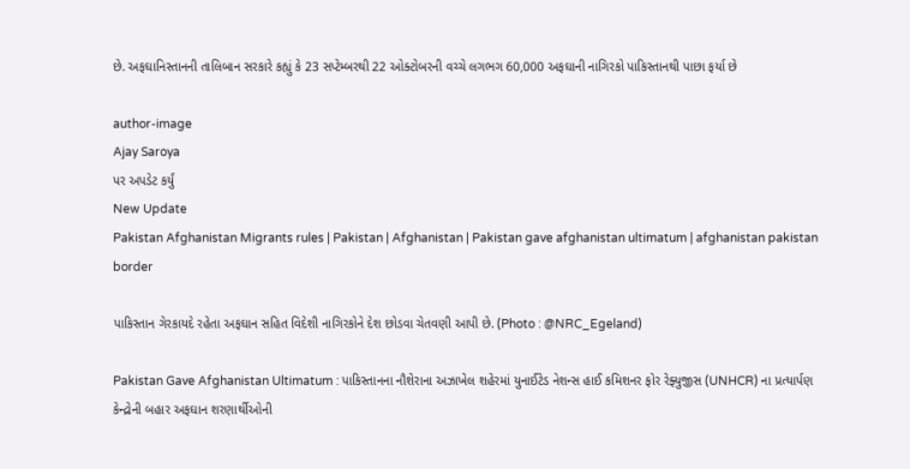છે. અફઘાનિસ્તાનની તાલિબાન સરકારે કહ્યું કે 23 સપ્ટેમ્બરથી 22 ઓક્ટોબરની વચ્ચે લગભગ 60,000 અફઘાની નાગિરકો પાકિસ્તાનથી પાછા ફર્યા છે

author-image
Ajay Saroya
પર અપડેટ કર્યું
New Update
Pakistan Afghanistan Migrants rules | Pakistan | Afghanistan | Pakistan gave afghanistan ultimatum | afghanistan pakistan border

પાકિસ્તાન ગેરકાયદે રહેતા અફઘાન સહિત વિદેશી નાગિરકોને દેશ છોડવા ચેતવણી આપી છે. (Photo : @NRC_Egeland)

Pakistan Gave Afghanistan Ultimatum : પાકિસ્તાનના નૌશેરાના અઝાખેલ શહેરમાં યુનાઈટેડ નેશન્સ હાઈ કમિશનર ફોર રેફ્યુજીસ (UNHCR) ના પ્રત્યાર્પણ કેન્દ્રોની બહાર અફઘાન શરણાર્થીઓની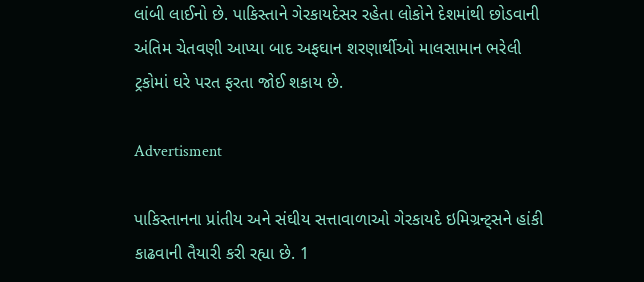લાંબી લાઈનો છે. પાકિસ્તાને ગેરકાયદેસર રહેતા લોકોને દેશમાંથી છોડવાની અંતિમ ચેતવણી આપ્યા બાદ અફઘાન શરણાર્થીઓ માલસામાન ભરેલી ટ્રકોમાં ઘરે પરત ફરતા જોઈ શકાય છે.

Advertisment

પાકિસ્તાનના પ્રાંતીય અને સંઘીય સત્તાવાળાઓ ગેરકાયદે ઇમિગ્રન્ટ્સને હાંકી કાઢવાની તૈયારી કરી રહ્યા છે. 1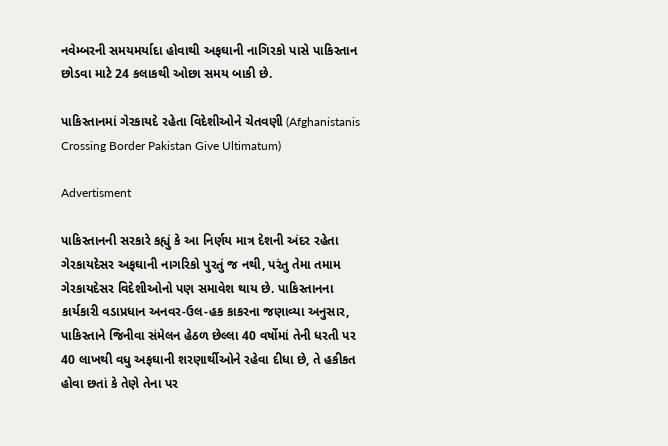નવેમ્બરની સમયમર્યાદા હોવાથી અફઘાની નાગિરકો પાસે પાકિસ્તાન છોડવા માટે 24 કલાકથી ઓછા સમય બાકી છે.

પાકિસ્તાનમાં ગેરકાયદે રહેતા વિદેશીઓને ચેતવણી (Afghanistanis Crossing Border Pakistan Give Ultimatum)

Advertisment

પાકિસ્તાનની સરકારે કહ્યું કે આ નિર્ણય માત્ર દેશની અંદર રહેતા ગેરકાયદેસર અફઘાની નાગરિકો પુરતું જ નથી, પરંતુ તેમા તમામ ગેરકાયદેસર વિદેશીઓનો પણ સમાવેશ થાય છે. પાકિસ્તાનના કાર્યકારી વડાપ્રધાન અનવર-ઉલ-હક કાકરના જણાવ્યા અનુસાર, પાકિસ્તાને જિનીવા સંમેલન હેઠળ છેલ્લા 40 વર્ષોમાં તેની ધરતી પર 40 લાખથી વધુ અફઘાની શરણાર્થીઓને રહેવા દીધા છે, તે હકીકત હોવા છતાં કે તેણે તેના પર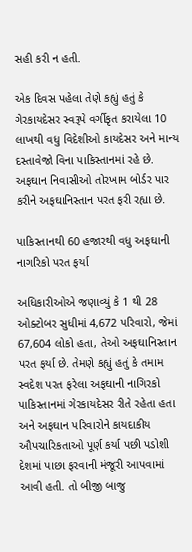સહી કરી ન હતી.

એક દિવસ પહેલા તેણે કહ્યું હતું કે ગેરકાયદેસર સ્વરૂપે વર્ગીકૃત કરાયેલા 10 લાખથી વધુ વિદેશીઓ કાયદેસર અને માન્ય દસ્તાવેજો વિના પાકિસ્તાનમાં રહે છે. અફઘાન નિવાસીઓ તોરખામ બોર્ડર પાર કરીને અફઘાનિસ્તાન પરત ફરી રહ્યા છે.

પાકિસ્તાનથી 60 હજારથી વધુ અફઘાની નાગરિકો પરત ફર્યા

અધિકારીઓએ જણાવ્યું કે 1 થી 28 ઓક્ટોબર સુધીમાં 4,672 પરિવારો, જેમાં 67,604 લોકો હતા, તેઓ અફઘાનિસ્તાન પરત ફર્યા છે. તેમણે કહ્યું હતું કે તમામ સ્વદેશ પરત ફરેલા અફઘાની નાગિરકો પાકિસ્તાનમાં ગેરકાયદેસર રીતે રહેતા હતા અને અફઘાન પરિવારોને કાયદાકીય ઔપચારિકતાઓ પૂર્ણ કર્યા પછી પડોશી દેશમાં પાછા ફરવાની મંજૂરી આપવામાં આવી હતી. તો બીજી બાજુ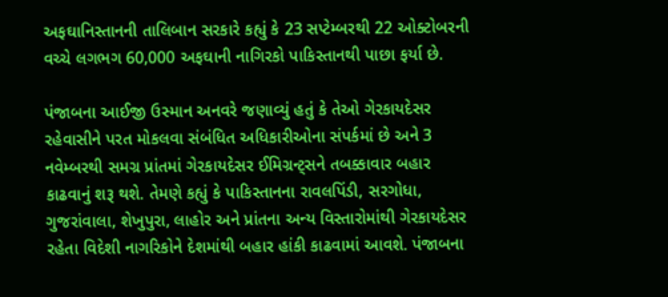અફઘાનિસ્તાનની તાલિબાન સરકારે કહ્યું કે 23 સપ્ટેમ્બરથી 22 ઓક્ટોબરની વચ્ચે લગભગ 60,000 અફઘાની નાગિરકો પાકિસ્તાનથી પાછા ફર્યા છે.

પંજાબના આઈજી ઉસ્માન અનવરે જણાવ્યું હતું કે તેઓ ગેરકાયદેસર રહેવાસીને પરત મોકલવા સંબંધિત અધિકારીઓના સંપર્કમાં છે અને 3 નવેમ્બરથી સમગ્ર પ્રાંતમાં ગેરકાયદેસર ઈમિગ્રન્ટ્સને તબક્કાવાર બહાર કાઢવાનું શરૂ થશે. તેમણે કહ્યું કે પાકિસ્તાનના રાવલપિંડી, સરગોધા, ગુજરાંવાલા, શેખુપુરા, લાહોર અને પ્રાંતના અન્ય વિસ્તારોમાંથી ગેરકાયદેસર રહેતા વિદેશી નાગરિકોને દેશમાંથી બહાર હાંકી કાઢવામાં આવશે. પંજાબના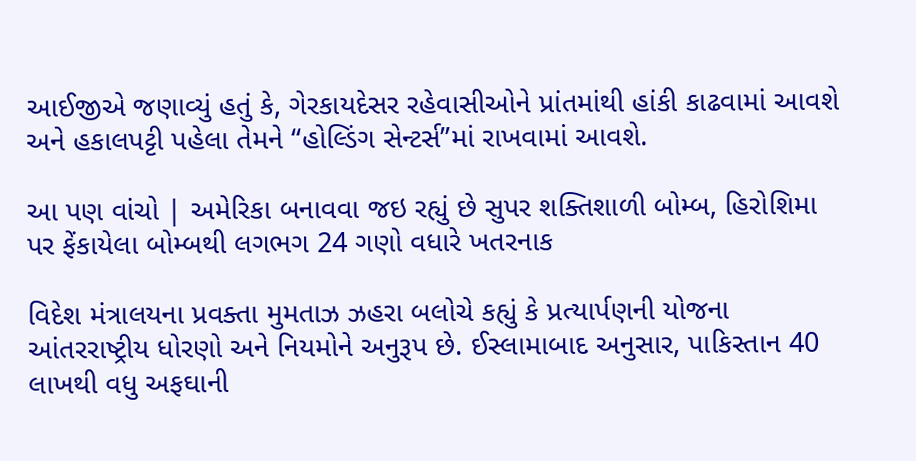આઈજીએ જણાવ્યું હતું કે, ગેરકાયદેસર રહેવાસીઓને પ્રાંતમાંથી હાંકી કાઢવામાં આવશે અને હકાલપટ્ટી પહેલા તેમને “હોલ્ડિંગ સેન્ટર્સ”માં રાખવામાં આવશે.

આ પણ વાંચો | અમેરિકા બનાવવા જઇ રહ્યું છે સુપર શક્તિશાળી બોમ્બ, હિરોશિમા પર ફેંકાયેલા બોમ્બથી લગભગ 24 ગણો વધારે ખતરનાક

વિદેશ મંત્રાલયના પ્રવક્તા મુમતાઝ ઝહરા બલોચે કહ્યું કે પ્રત્યાર્પણની યોજના આંતરરાષ્ટ્રીય ધોરણો અને નિયમોને અનુરૂપ છે. ઈસ્લામાબાદ અનુસાર, પાકિસ્તાન 40 લાખથી વધુ અફઘાની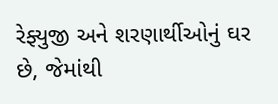રેફ્યુજી અને શરણાર્થીઓનું ઘર છે, જેમાંથી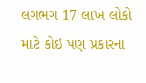લગભગ 17 લાખ લોકો માટે કોઇ પણ પ્રકારના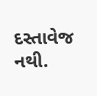દસ્તાવેજ નથી.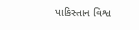પાકિસ્તાન વિશ્વ